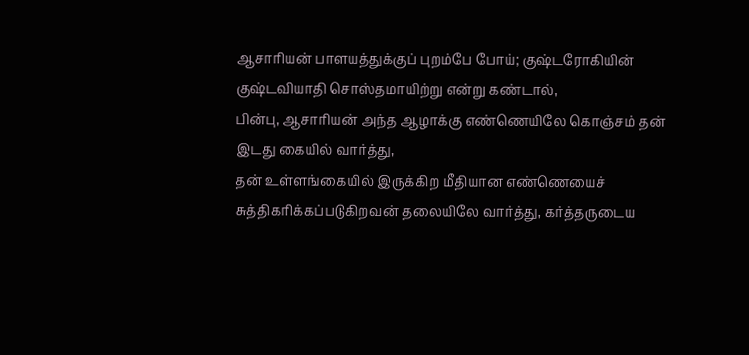ஆசாரியன் பாளயத்துக்குப் புறம்பே போய்; குஷ்டரோகியின் குஷ்டவியாதி சொஸ்தமாயிற்று என்று கண்டால்,
பின்பு, ஆசாரியன் அந்த ஆழாக்கு எண்ணெயிலே கொஞ்சம் தன் இடது கையில் வார்த்து,
தன் உள்ளங்கையில் இருக்கிற மீதியான எண்ணெயைச் சுத்திகரிக்கப்படுகிறவன் தலையிலே வார்த்து, கர்த்தருடைய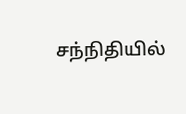சந்நிதியில்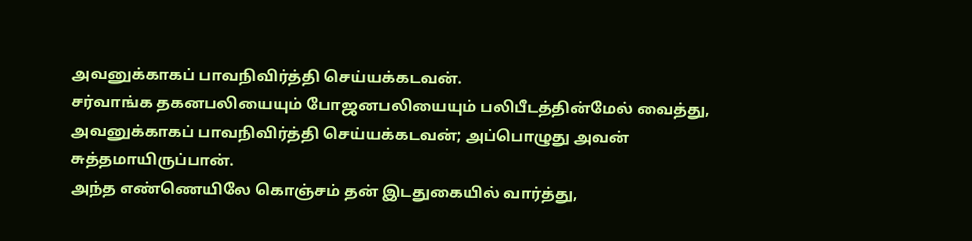அவனுக்காகப் பாவநிவிர்த்தி செய்யக்கடவன்.
சர்வாங்க தகனபலியையும் போஜனபலியையும் பலிபீடத்தின்மேல் வைத்து, அவனுக்காகப் பாவநிவிர்த்தி செய்யக்கடவன்; அப்பொழுது அவன் சுத்தமாயிருப்பான்.
அந்த எண்ணெயிலே கொஞ்சம் தன் இடதுகையில் வார்த்து,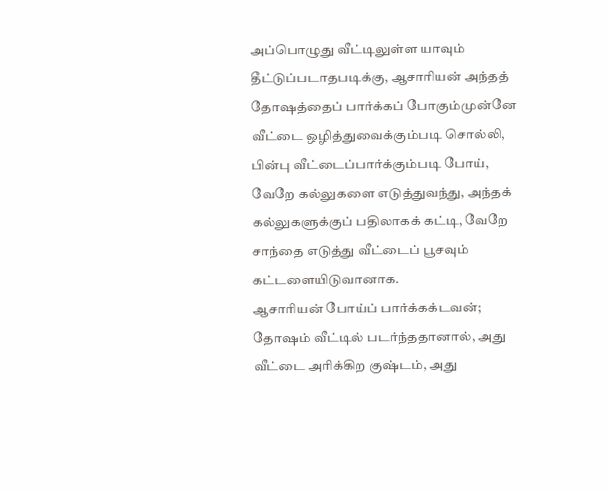அப்பொழுது வீட்டிலுள்ள யாவும் தீட்டுப்படாதபடிக்கு, ஆசாரியன் அந்தத் தோஷத்தைப் பார்க்கப் போகும்முன்னே வீட்டை ஒழித்துவைக்கும்படி சொல்லி, பின்பு வீட்டைப்பார்க்கும்படி போய்,
வேறே கல்லுகளை எடுத்துவந்து, அந்தக் கல்லுகளுக்குப் பதிலாகக் கட்டி, வேறே சாந்தை எடுத்து வீட்டைப் பூசவும் கட்டளையிடுவானாக.
ஆசாரியன் போய்ப் பார்க்கக்டவன்; தோஷம் வீட்டில் படர்ந்ததானால், அது வீட்டை அரிக்கிற குஷ்டம், அது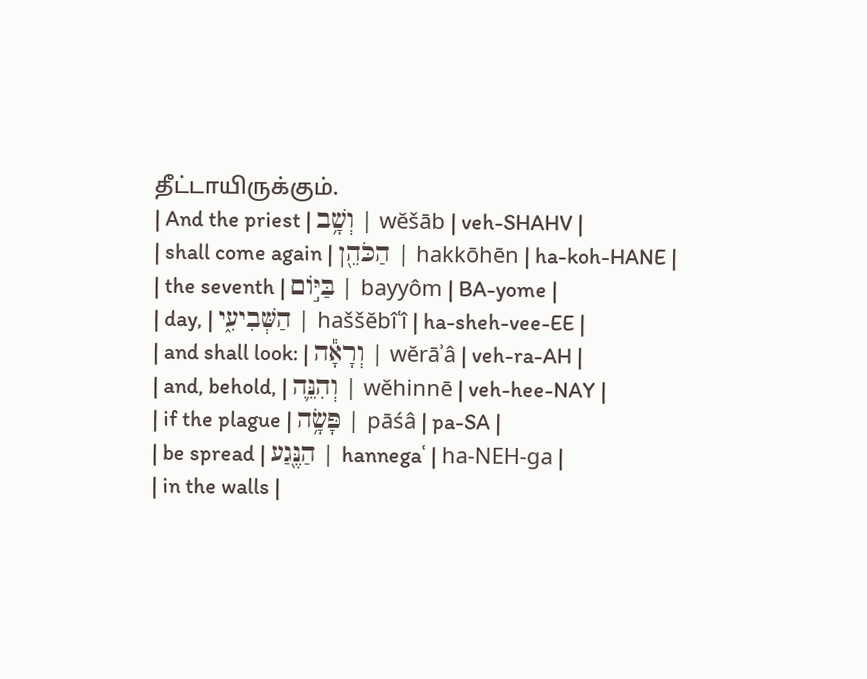தீட்டாயிருக்கும்.
| And the priest | וְשָׁ֥ב | wĕšāb | veh-SHAHV |
| shall come again | הַכֹּהֵ֖ן | hakkōhēn | ha-koh-HANE |
| the seventh | בַּיּ֣וֹם | bayyôm | BA-yome |
| day, | הַשְּׁבִיעִ֑י | haššĕbîʿî | ha-sheh-vee-EE |
| and shall look: | וְרָאָ֕ה | wĕrāʾâ | veh-ra-AH |
| and, behold, | וְהִנֵּ֛ה | wĕhinnē | veh-hee-NAY |
| if the plague | פָּשָׂ֥ה | pāśâ | pa-SA |
| be spread | הַנֶּ֖גַע | hannegaʿ | ha-NEH-ɡa |
| in the walls |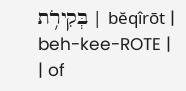בְּקִירֹ֥ת | bĕqîrōt | beh-kee-ROTE |
| of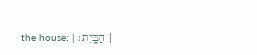the house; | הַבָּֽיִת׃ |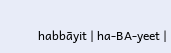habbāyit | ha-BA-yeet |